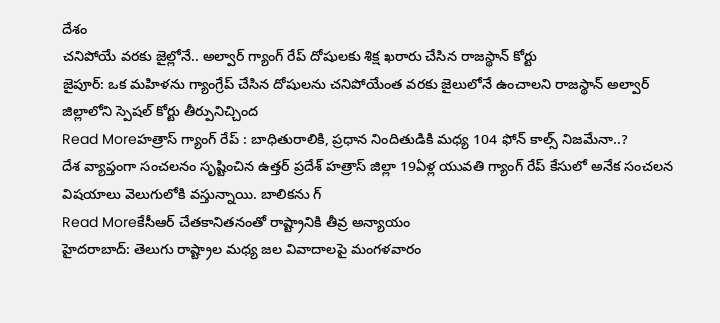దేశం
చనిపోయే వరకు జైల్లోనే.. అల్వార్ గ్యాంగ్ రేప్ దోషులకు శిక్ష ఖరారు చేసిన రాజస్థాన్ కోర్టు
జైపూర్: ఒక మహిళను గ్యాంగ్రేప్ చేసిన దోషులను చనిపోయేంత వరకు జైలులోనే ఉంచాలని రాజస్థాన్ అల్వార్ జిల్లాలోని స్పెషల్ కోర్టు తీర్పునిచ్చింద
Read Moreహత్రాస్ గ్యాంగ్ రేప్ : బాధితురాలికి, ప్రధాన నిందితుడికి మధ్య 104 ఫోన్ కాల్స్ నిజమేనా..?
దేశ వ్యాప్తంగా సంచలనం సృష్టించిన ఉత్తర్ ప్రదేశ్ హత్రాస్ జిల్లా 19ఏళ్ల యువతి గ్యాంగ్ రేప్ కేసులో అనేక సంచలన విషయాలు వెలుగులోకి వస్తున్నాయి. బాలికను గ్
Read Moreకేసీఆర్ చేతకానితనంతో రాష్ట్రానికి తీవ్ర అన్యాయం
హైదరాబాద్: తెలుగు రాష్ట్రాల మధ్య జల వివాదాలపై మంగళవారం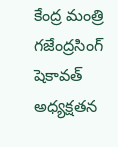కేంద్ర మంత్రి గజేంద్రసింగ్ షెకావత్ అధ్యక్షతన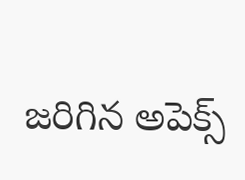జరిగిన అపెక్స్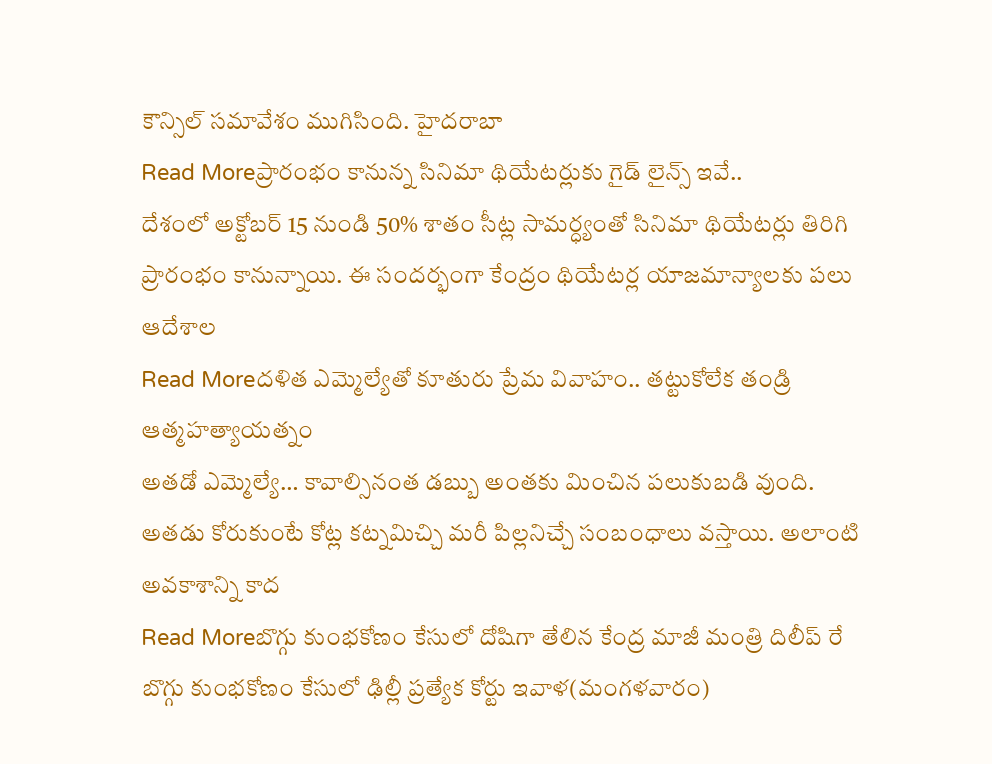కౌన్సిల్ సమావేశం ముగిసింది. హైదరాబా
Read Moreప్రారంభం కానున్న సినిమా థియేటర్లుకు గైడ్ లైన్స్ ఇవే..
దేశంలో అక్టోబర్ 15 నుండి 50% శాతం సీట్ల సామర్ధ్యంతో సినిమా థియేటర్లు తిరిగి ప్రారంభం కానున్నాయి. ఈ సందర్భంగా కేంద్రం థియేటర్ల యాజమాన్యాలకు పలు ఆదేశాల
Read Moreదళిత ఎమ్మెల్యేతో కూతురు ప్రేమ వివాహం.. తట్టుకోలేక తండ్రి ఆత్మహత్యాయత్నం
అతడో ఎమ్మెల్యే… కావాల్సినంత డబ్బు అంతకు మించిన పలుకుబడి వుంది. అతడు కోరుకుంటే కోట్ల కట్నమిచ్చి మరీ పిల్లనిచ్చే సంబంధాలు వస్తాయి. అలాంటి అవకాశాన్ని కాద
Read Moreబొగ్గు కుంభకోణం కేసులో దోషిగా తేలిన కేంద్ర మాజీ మంత్రి దిలీప్ రే
బొగ్గు కుంభకోణం కేసులో ఢిల్లీ ప్రత్యేక కోర్టు ఇవాళ(మంగళవారం)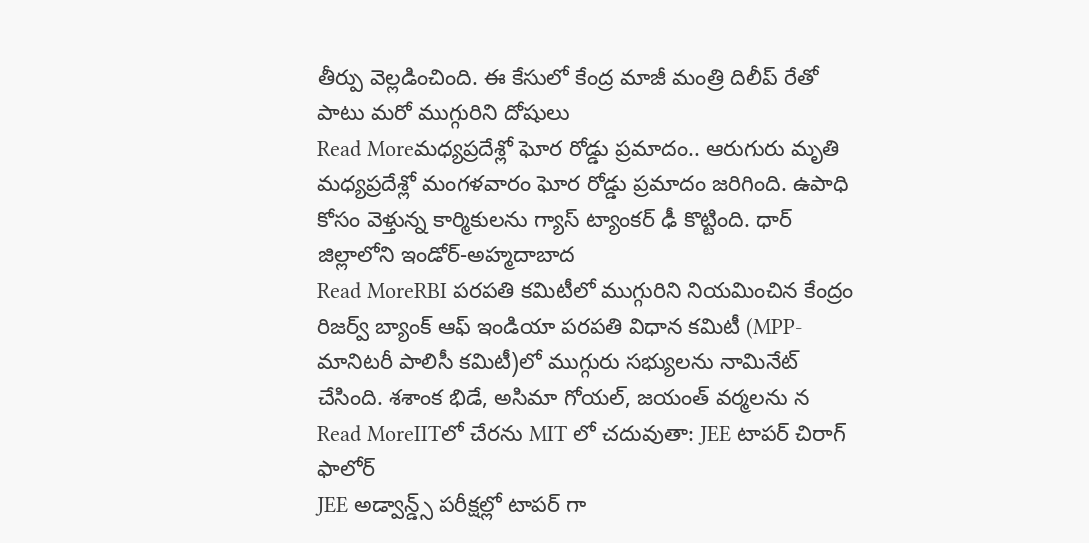తీర్పు వెల్లడించింది. ఈ కేసులో కేంద్ర మాజీ మంత్రి దిలీప్ రేతో పాటు మరో ముగ్గురిని దోషులు
Read Moreమధ్యప్రదేశ్లో ఘోర రోడ్డు ప్రమాదం.. ఆరుగురు మృతి
మధ్యప్రదేశ్లో మంగళవారం ఘోర రోడ్డు ప్రమాదం జరిగింది. ఉపాధి కోసం వెళ్తున్న కార్మికులను గ్యాస్ ట్యాంకర్ ఢీ కొట్టింది. ధార్ జిల్లాలోని ఇండోర్-అహ్మదాబాద
Read MoreRBI పరపతి కమిటీలో ముగ్గురిని నియమించిన కేంద్రం
రిజర్వ్ బ్యాంక్ ఆఫ్ ఇండియా పరపతి విధాన కమిటీ (MPP-మానిటరీ పాలిసీ కమిటీ)లో ముగ్గురు సభ్యులను నామినేట్ చేసింది. శశాంక భిడే, అసిమా గోయల్, జయంత్ వర్మలను న
Read MoreIITలో చేరను MIT లో చదువుతా: JEE టాపర్ చిరాగ్ ఫాలోర్
JEE అడ్వాన్డ్స్ పరీక్షల్లో టాపర్ గా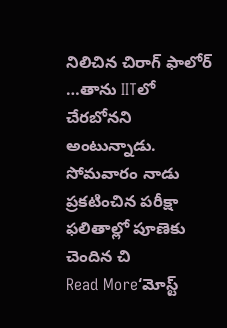నిలిచిన చిరాగ్ ఫాలోర్ …తాను IITలో చేరబోనని అంటున్నాడు. సోమవారం నాడు ప్రకటించిన పరీక్షా ఫలితాల్లో పూణెకు చెందిన చి
Read More‘మోస్ట్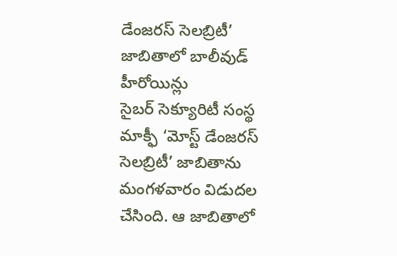డేంజరస్ సెలబ్రిటీ’ జాబితాలో బాలీవుడ్ హీరోయిన్లు
సైబర్ సెక్యూరిటీ సంస్థ మాక్ఫీ ‘మోస్ట్ డేంజరస్ సెలబ్రిటీ’ జాబితాను మంగళవారం విడుదల చేసింది. ఆ జాబితాలో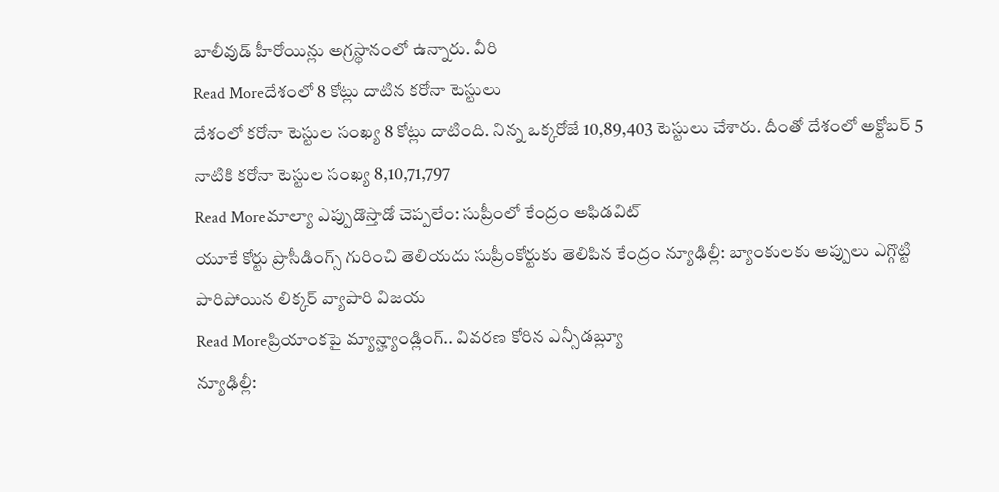బాలీవుడ్ హీరోయిన్లు అగ్రస్థానంలో ఉన్నారు. వీరి
Read Moreదేశంలో 8 కోట్లు దాటిన కరోనా టెస్టులు
దేశంలో కరోనా టెస్టుల సంఖ్య 8 కోట్లు దాటింది. నిన్న ఒక్కరోజే 10,89,403 టెస్టులు చేశారు. దీంతో దేశంలో అక్టోబర్ 5 నాటికి కరోనా టెస్టుల సంఖ్య 8,10,71,797
Read Moreమాల్యా ఎప్పుడొస్తాడో చెప్పలేం: సుప్రీంలో కేంద్రం అఫిడవిట్
యూకే కోర్టు ప్రొసీడింగ్స్ గురించి తెలియదు సుప్రీంకోర్టుకు తెలిపిన కేంద్రం న్యూఢిల్లీ: బ్యాంకులకు అప్పులు ఎగ్గొట్టి పారిపోయిన లిక్కర్ వ్యాపారి విజయ
Read Moreప్రియాంకపై మ్యాన్హ్యాండ్లింగ్.. వివరణ కోరిన ఎన్సీడబ్ల్యూ
న్యూఢిల్లీ: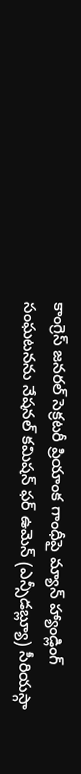కాంగ్రెస్ జనరల్ సెక్రటరీ ప్రియాంక గాంధీపై మ్యాన్ హ్యాండ్లింగ్ సంఘటనను నేషనల్ కమిషన్ ఫర్ ఉమెన్ (ఎన్సీడబ్ల్యూ) సీరియస్గా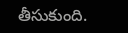తీసుకుంది.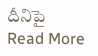దీనిపై
Read More